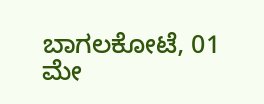ಬಾಗಲಕೋಟೆ, 01 ಮೇ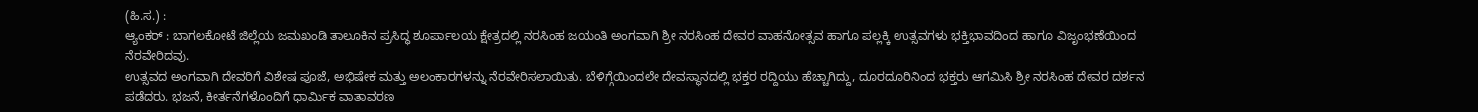(ಹಿ.ಸ.) :
ಆ್ಯಂಕರ್ : ಬಾಗಲಕೋಟೆ ಜಿಲ್ಲೆಯ ಜಮಖಂಡಿ ತಾಲೂಕಿನ ಪ್ರಸಿದ್ಧ ಶೂರ್ಪಾಲಯ ಕ್ಷೇತ್ರದಲ್ಲಿ ನರಸಿಂಹ ಜಯಂತಿ ಅಂಗವಾಗಿ ಶ್ರೀ ನರಸಿಂಹ ದೇವರ ವಾಹನೋತ್ಸವ ಹಾಗೂ ಪಲ್ಲಕ್ಕಿ ಉತ್ಸವಗಳು ಭಕ್ತಿಭಾವದಿಂದ ಹಾಗೂ ವಿಜೃಂಭಣೆಯಿಂದ ನೆರವೇರಿದವು.
ಉತ್ಸವದ ಅಂಗವಾಗಿ ದೇವರಿಗೆ ವಿಶೇಷ ಪೂಜೆ, ಅಭಿಷೇಕ ಮತ್ತು ಅಲಂಕಾರಗಳನ್ನು ನೆರವೇರಿಸಲಾಯಿತು. ಬೆಳಿಗ್ಗೆಯಿಂದಲೇ ದೇವಸ್ಥಾನದಲ್ಲಿ ಭಕ್ತರ ರದ್ದಿಯು ಹೆಚ್ಚಾಗಿದ್ದು, ದೂರದೂರಿನಿಂದ ಭಕ್ತರು ಆಗಮಿಸಿ ಶ್ರೀ ನರಸಿಂಹ ದೇವರ ದರ್ಶನ ಪಡೆದರು. ಭಜನೆ, ಕೀರ್ತನೆಗಳೊಂದಿಗೆ ಧಾರ್ಮಿಕ ವಾತಾವರಣ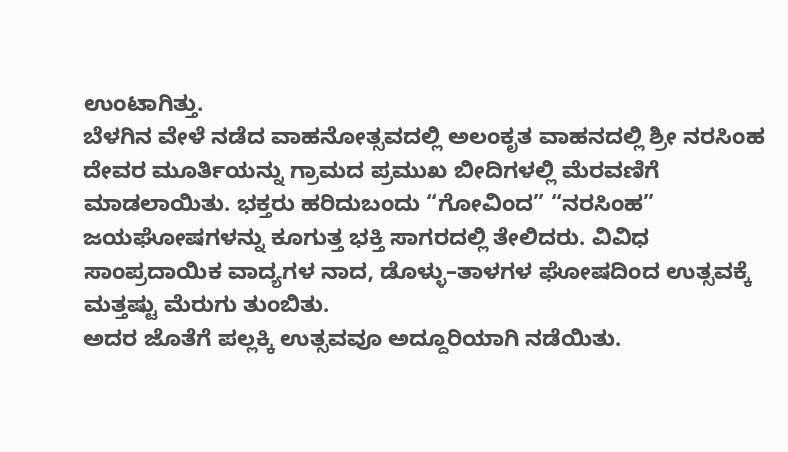ಉಂಟಾಗಿತ್ತು.
ಬೆಳಗಿನ ವೇಳೆ ನಡೆದ ವಾಹನೋತ್ಸವದಲ್ಲಿ ಅಲಂಕೃತ ವಾಹನದಲ್ಲಿ ಶ್ರೀ ನರಸಿಂಹ ದೇವರ ಮೂರ್ತಿಯನ್ನು ಗ್ರಾಮದ ಪ್ರಮುಖ ಬೀದಿಗಳಲ್ಲಿ ಮೆರವಣಿಗೆ ಮಾಡಲಾಯಿತು. ಭಕ್ತರು ಹರಿದುಬಂದು “ಗೋವಿಂದ” “ನರಸಿಂಹ” ಜಯಘೋಷಗಳನ್ನು ಕೂಗುತ್ತ ಭಕ್ತಿ ಸಾಗರದಲ್ಲಿ ತೇಲಿದರು. ವಿವಿಧ ಸಾಂಪ್ರದಾಯಿಕ ವಾದ್ಯಗಳ ನಾದ, ಡೊಳ್ಳು–ತಾಳಗಳ ಘೋಷದಿಂದ ಉತ್ಸವಕ್ಕೆ ಮತ್ತಷ್ಟು ಮೆರುಗು ತುಂಬಿತು.
ಅದರ ಜೊತೆಗೆ ಪಲ್ಲಕ್ಕಿ ಉತ್ಸವವೂ ಅದ್ದೂರಿಯಾಗಿ ನಡೆಯಿತು.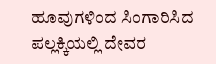ಹೂವುಗಳಿಂದ ಸಿಂಗಾರಿಸಿದ ಪಲ್ಲಕ್ಕಿಯಲ್ಲಿ ದೇವರ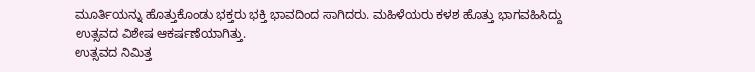ಮೂರ್ತಿಯನ್ನು ಹೊತ್ತುಕೊಂಡು ಭಕ್ತರು ಭಕ್ತಿ ಭಾವದಿಂದ ಸಾಗಿದರು. ಮಹಿಳೆಯರು ಕಳಶ ಹೊತ್ತು ಭಾಗವಹಿಸಿದ್ದು ಉತ್ಸವದ ವಿಶೇಷ ಆಕರ್ಷಣೆಯಾಗಿತ್ತು.
ಉತ್ಸವದ ನಿಮಿತ್ತ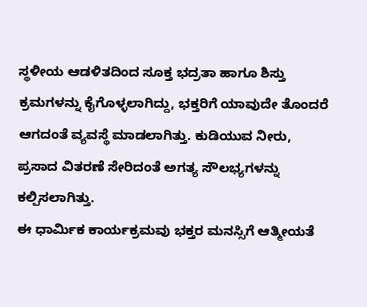ಸ್ಥಳೀಯ ಆಡಳಿತದಿಂದ ಸೂಕ್ತ ಭದ್ರತಾ ಹಾಗೂ ಶಿಸ್ತು ಕ್ರಮಗಳನ್ನು ಕೈಗೊಳ್ಳಲಾಗಿದ್ದು, ಭಕ್ತರಿಗೆ ಯಾವುದೇ ತೊಂದರೆ ಆಗದಂತೆ ವ್ಯವಸ್ಥೆ ಮಾಡಲಾಗಿತ್ತು. ಕುಡಿಯುವ ನೀರು, ಪ್ರಸಾದ ವಿತರಣೆ ಸೇರಿದಂತೆ ಅಗತ್ಯ ಸೌಲಭ್ಯಗಳನ್ನು ಕಲ್ಪಿಸಲಾಗಿತ್ತು.
ಈ ಧಾರ್ಮಿಕ ಕಾರ್ಯಕ್ರಮವು ಭಕ್ತರ ಮನಸ್ಸಿಗೆ ಆತ್ಮೀಯತೆ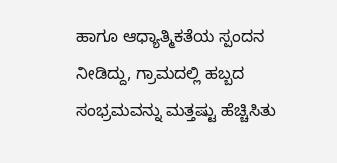ಹಾಗೂ ಆಧ್ಯಾತ್ಮಿಕತೆಯ ಸ್ಪಂದನ ನೀಡಿದ್ದು, ಗ್ರಾಮದಲ್ಲಿ ಹಬ್ಬದ ಸಂಭ್ರಮವನ್ನು ಮತ್ತಷ್ಟು ಹೆಚ್ಚಿಸಿತು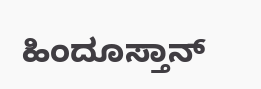ಹಿಂದೂಸ್ತಾನ್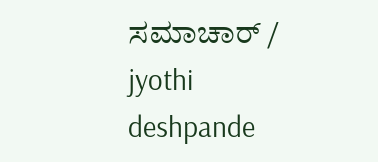ಸಮಾಚಾರ್ / jyothi deshpande